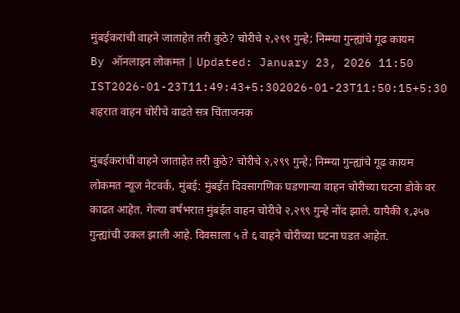मुंबईकरांची वाहने जाताहेत तरी कुठे? चोरीचे २,२९९ गुन्हे; निम्म्या गुन्ह्यांचे गूढ कायम
By ऑनलाइन लोकमत | Updated: January 23, 2026 11:50 IST2026-01-23T11:49:43+5:302026-01-23T11:50:15+5:30
शहरात वाहन चोरीचे वाढते सत्र चिंताजनक

मुंबईकरांची वाहने जाताहेत तरी कुठे? चोरीचे २,२९९ गुन्हे; निम्म्या गुन्ह्यांचे गूढ कायम
लोकमत न्यूज नेटवर्क, मुंबई: मुंबईत दिवसागणिक घडणाऱ्या वाहन चोरीच्या घटना डोके वर काढत आहेत. गेल्या वर्षभरात मुंबईत वाहन चोरीचे २,२९९ गुन्हे नोंद झाले. यापैकी १,३५७ गुन्ह्यांची उकल झाली आहे. दिवसाला ५ ते ६ वाहने चोरीच्या घटना घडत आहेत.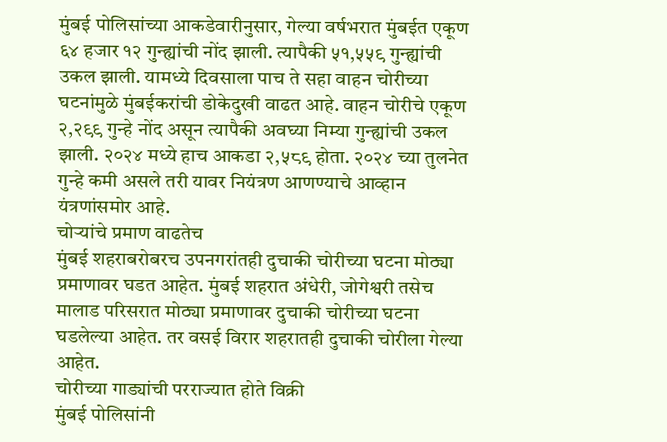मुंबई पोलिसांच्या आकडेवारीनुसार, गेल्या वर्षभरात मुंबईत एकूण ६४ हजार १२ गुन्ह्यांची नोंद झाली. त्यापैकी ५१,५५९ गुन्ह्यांची उकल झाली. यामध्ये दिवसाला पाच ते सहा वाहन चोरीच्या घटनांमुळे मुंबईकरांची डोकेदुखी वाढत आहे. वाहन चोरीचे एकूण २,२९९ गुन्हे नोंद असून त्यापैकी अवघ्या निम्या गुन्ह्यांची उकल झाली. २०२४ मध्ये हाच आकडा २,५८९ होता. २०२४ च्या तुलनेत गुन्हे कमी असले तरी यावर नियंत्रण आणण्याचे आव्हान यंत्रणांसमोर आहे.
चोऱ्यांचे प्रमाण वाढतेच
मुंबई शहराबरोबरच उपनगरांतही दुचाकी चोरीच्या घटना मोठ्या प्रमाणावर घडत आहेत. मुंबई शहरात अंधेरी, जोगेश्वरी तसेच मालाड परिसरात मोठ्या प्रमाणावर दुचाकी चोरीच्या घटना घडलेल्या आहेत. तर वसई विरार शहरातही दुचाकी चोरीला गेल्या आहेत.
चोरीच्या गाड्यांची परराज्यात होते विक्री
मुंबई पोलिसांनी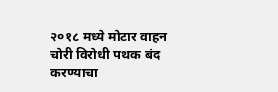२०१८ मध्ये मोटार वाहन चोरी विरोधी पथक बंद करण्याचा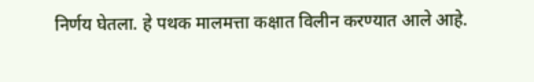निर्णय घेतला. हे पथक मालमत्ता कक्षात विलीन करण्यात आले आहे.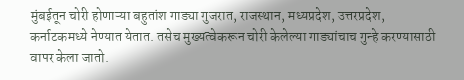मुंबईतून चोरी होणाऱ्या बहुतांश गाड्या गुजरात, राजस्थान, मध्यप्रदेश, उत्तरप्रदेश, कर्नाटकमध्ये नेण्यात येतात. तसेच मुख्यत्वेकरून चोरी केलेल्या गाड्यांचाच गुन्हे करण्यासाठी वापर केला जातो.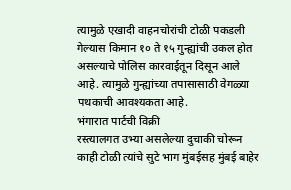त्यामुळे एखादी वाहनचोरांची टोळी पकडली गेल्यास किमान १० ते १५ गुन्ह्यांची उकल होत असल्याचे पोलिस कारवाईतून दिसून आले आहे. त्यामुळे गुन्ह्यांच्या तपासासाठी वेगळ्या पथकाची आवश्यकता आहे.
भंगारात पार्टची विक्री
रस्त्यालगत उभ्या असलेल्या दुचाकी चोरून काही टोळी त्यांचे सुटे भाग मुंबईसह मुंबई बाहेर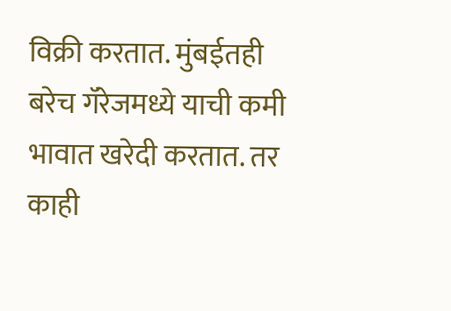विक्री करतात. मुंबईतही बरेच गॅरेजमध्ये याची कमी भावात खरेदी करतात. तर काही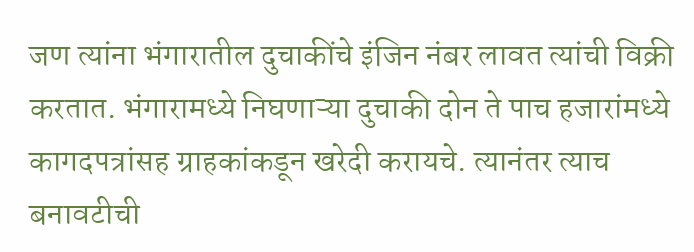जण त्यांना भंगारातील दुचाकींचे इंजिन नंबर लावत त्यांची विक्री करतात. भंगारामध्ये निघणाऱ्या दुचाकी दोन ते पाच हजारांमध्ये कागदपत्रांसह ग्राहकांकडून खरेदी करायचे. त्यानंतर त्याच बनावटीची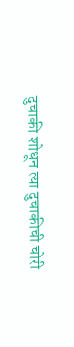दुचाकी शोधून त्या दुचाकीची चोरी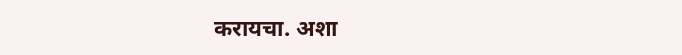करायचा. अशा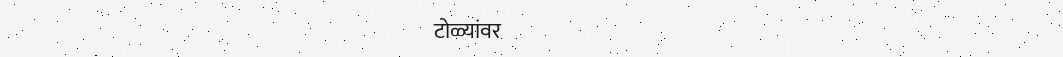टोळ्यांवर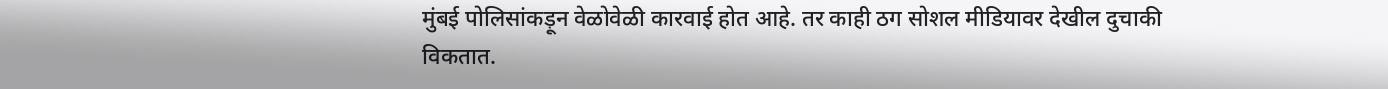मुंबई पोलिसांकड़ून वेळोवेळी कारवाई होत आहे. तर काही ठग सोशल मीडियावर देखील दुचाकी विकतात.